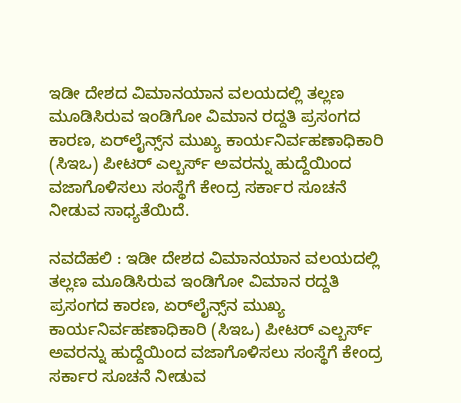ಇಡೀ ದೇಶದ ವಿಮಾನಯಾನ ವಲಯದಲ್ಲಿ ತಲ್ಲಣ ಮೂಡಿಸಿರುವ ಇಂಡಿಗೋ ವಿಮಾನ ರದ್ದತಿ ಪ್ರಸಂಗದ ಕಾರಣ, ಏರ್‌ಲೈನ್ಸ್‌ನ ಮುಖ್ಯ ಕಾರ್ಯನಿರ್ವಹಣಾಧಿಕಾರಿ (ಸಿಇಒ) ಪೀಟರ್‌ ಎಲ್ಬರ್ಸ್‌ ಅವರನ್ನು ಹುದ್ದೆಯಿಂದ ವಜಾಗೊಳಿಸಲು ಸಂಸ್ಥೆಗೆ ಕೇಂದ್ರ ಸರ್ಕಾರ ಸೂಚನೆ ನೀಡುವ ಸಾಧ್ಯತೆಯಿದೆ.

ನವದೆಹಲಿ : ಇಡೀ ದೇಶದ ವಿಮಾನಯಾನ ವಲಯದಲ್ಲಿ ತಲ್ಲಣ ಮೂಡಿಸಿರುವ ಇಂಡಿಗೋ ವಿಮಾನ ರದ್ದತಿ ಪ್ರಸಂಗದ ಕಾರಣ, ಏರ್‌ಲೈನ್ಸ್‌ನ ಮುಖ್ಯ ಕಾರ್ಯನಿರ್ವಹಣಾಧಿಕಾರಿ (ಸಿಇಒ) ಪೀಟರ್‌ ಎಲ್ಬರ್ಸ್‌ ಅವರನ್ನು ಹುದ್ದೆಯಿಂದ ವಜಾಗೊಳಿಸಲು ಸಂಸ್ಥೆಗೆ ಕೇಂದ್ರ ಸರ್ಕಾರ ಸೂಚನೆ ನೀಡುವ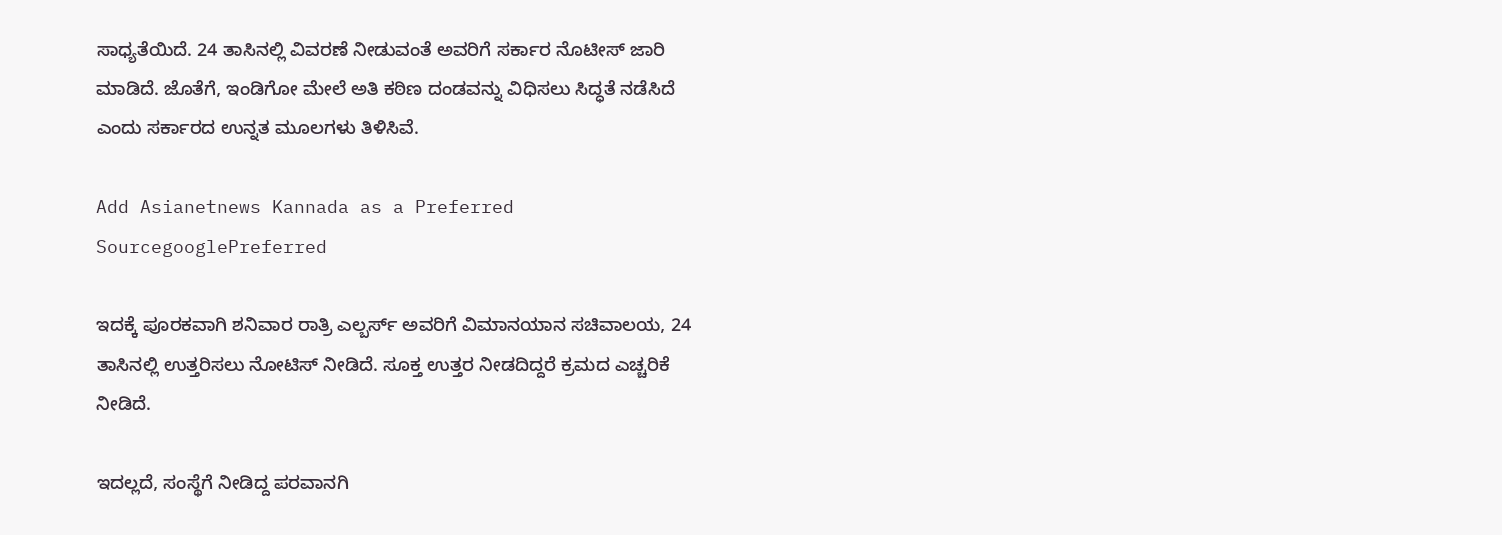ಸಾಧ್ಯತೆಯಿದೆ. 24 ತಾಸಿನಲ್ಲಿ ವಿವರಣೆ ನೀಡುವಂತೆ ಅವರಿಗೆ ಸರ್ಕಾರ ನೊಟೀಸ್ ಜಾರಿ ಮಾಡಿದೆ. ಜೊತೆಗೆ, ಇಂಡಿಗೋ ಮೇಲೆ ಅತಿ ಕಠಿಣ ದಂಡವನ್ನು ವಿಧಿಸಲು ಸಿದ್ಧತೆ ನಡೆಸಿದೆ ಎಂದು ಸರ್ಕಾರದ ಉನ್ನತ ಮೂಲಗಳು ತಿಳಿಸಿವೆ.

Add Asianetnews Kannada as a Preferred SourcegooglePreferred

ಇದಕ್ಕೆ ಪೂರಕವಾಗಿ ಶನಿವಾರ ರಾತ್ರಿ ಎಲ್ಬರ್ಸ್‌ ಅವರಿಗೆ ವಿಮಾನಯಾನ ಸಚಿವಾಲಯ, 24 ತಾಸಿನಲ್ಲಿ ಉತ್ತರಿಸಲು ನೋಟಿಸ್‌ ನೀಡಿದೆ. ಸೂಕ್ತ ಉತ್ತರ ನೀಡದಿದ್ದರೆ ಕ್ರಮದ ಎಚ್ಚರಿಕೆ ನೀಡಿದೆ.

ಇದಲ್ಲದೆ, ಸಂಸ್ಥೆಗೆ ನೀಡಿದ್ದ ಪರವಾನಗಿ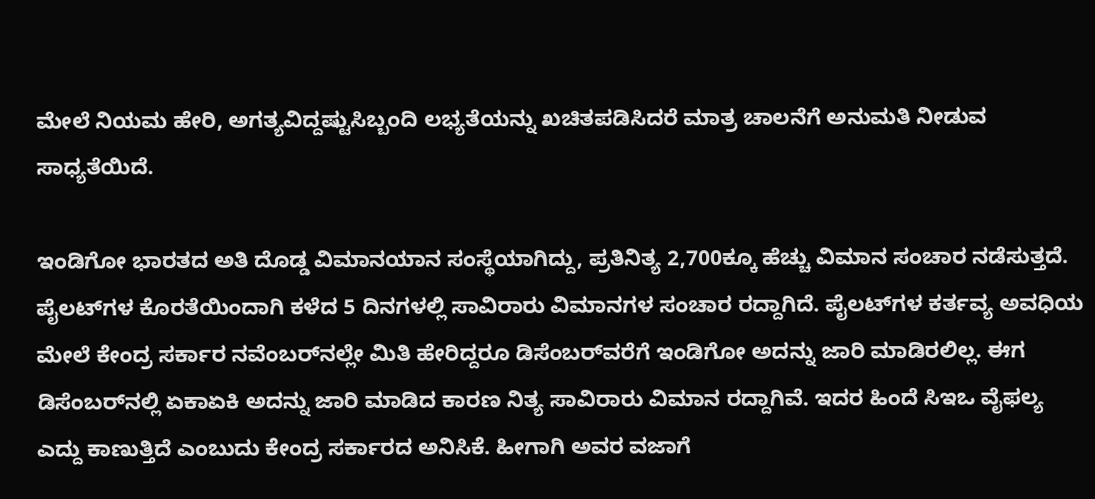ಮೇಲೆ ನಿಯಮ ಹೇರಿ, ಅಗತ್ಯವಿದ್ದಷ್ಟುಸಿಬ್ಬಂದಿ ಲಭ್ಯತೆಯನ್ನು ಖಚಿತಪಡಿಸಿದರೆ ಮಾತ್ರ ಚಾಲನೆಗೆ ಅನುಮತಿ ನೀಡುವ ಸಾಧ್ಯತೆಯಿದೆ.

ಇಂಡಿಗೋ ಭಾರತದ ಅತಿ ದೊಡ್ಡ ವಿಮಾನಯಾನ ಸಂಸ್ಥೆಯಾಗಿದ್ದು, ಪ್ರತಿನಿತ್ಯ 2,700ಕ್ಕೂ ಹೆಚ್ಚು ವಿಮಾನ ಸಂಚಾರ ನಡೆಸುತ್ತದೆ. ಪೈಲಟ್‌ಗಳ ಕೊರತೆಯಿಂದಾಗಿ ಕಳೆದ 5 ದಿನಗಳಲ್ಲಿ ಸಾವಿರಾರು ವಿಮಾನಗಳ ಸಂಚಾರ ರದ್ದಾಗಿದೆ. ಪೈಲಟ್‌ಗಳ ಕರ್ತವ್ಯ ಅವಧಿಯ ಮೇಲೆ ಕೇಂದ್ರ ಸರ್ಕಾರ ನವೆಂಬರ್‌ನಲ್ಲೇ ಮಿತಿ ಹೇರಿದ್ದರೂ ಡಿಸೆಂಬರ್‌ವರೆಗೆ ಇಂಡಿಗೋ ಅದನ್ನು ಜಾರಿ ಮಾಡಿರಲಿಲ್ಲ. ಈಗ ಡಿಸೆಂಬರ್‌ನಲ್ಲಿ ಏಕಾಏಕಿ ಅದನ್ನು ಜಾರಿ ಮಾಡಿದ ಕಾರಣ ನಿತ್ಯ ಸಾವಿರಾರು ವಿಮಾನ ರದ್ದಾಗಿವೆ. ಇದರ ಹಿಂದೆ ಸಿಇಒ ವೈಫಲ್ಯ ಎದ್ದು ಕಾಣುತ್ತಿದೆ ಎಂಬುದು ಕೇಂದ್ರ ಸರ್ಕಾರದ ಅನಿಸಿಕೆ. ಹೀಗಾಗಿ ಅವರ ವಜಾಗೆ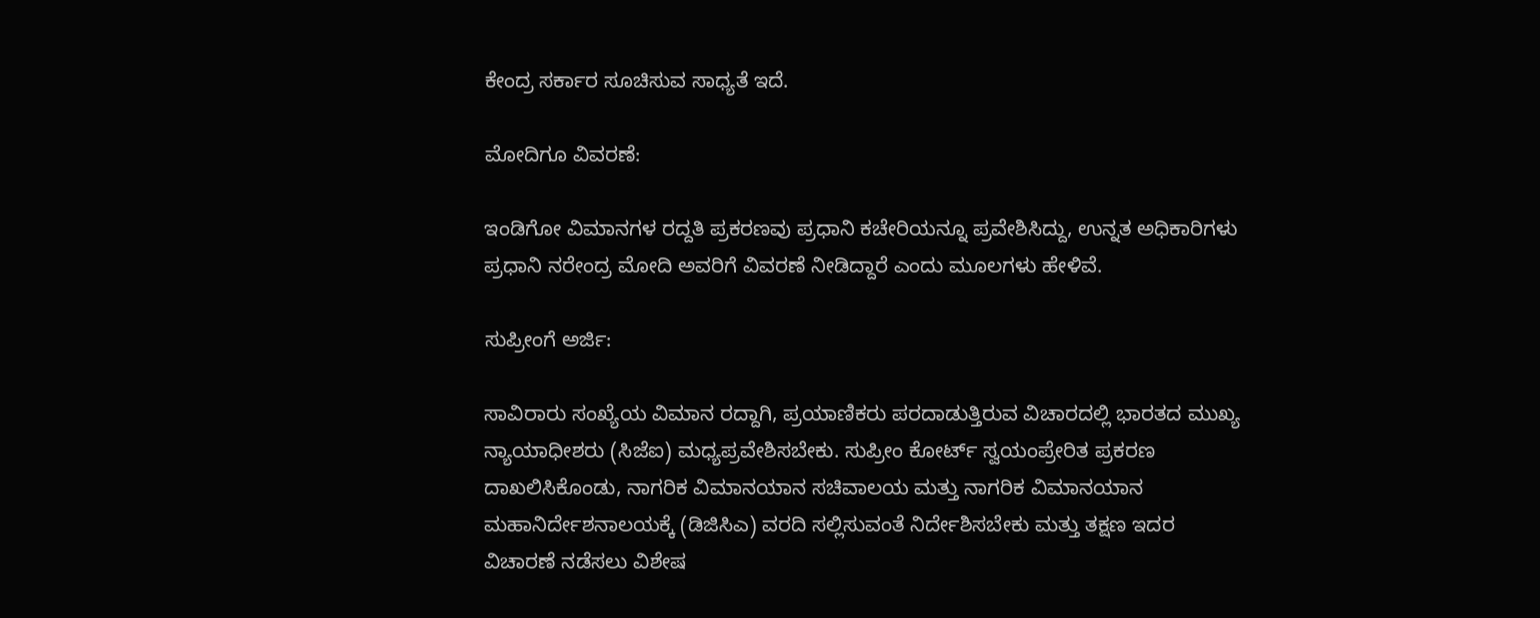ಕೇಂದ್ರ ಸರ್ಕಾರ ಸೂಚಿಸುವ ಸಾಧ್ಯತೆ ಇದೆ.

ಮೋದಿಗೂ ವಿವರಣೆ:

ಇಂಡಿಗೋ ವಿಮಾನಗಳ ರದ್ದತಿ ಪ್ರಕರಣವು ಪ್ರಧಾನಿ ಕಚೇರಿಯನ್ನೂ ಪ್ರವೇಶಿಸಿದ್ದು, ಉನ್ನತ ಅಧಿಕಾರಿಗಳು ಪ್ರಧಾನಿ ನರೇಂದ್ರ ಮೋದಿ ಅವರಿಗೆ ವಿವರಣೆ ನೀಡಿದ್ದಾರೆ ಎಂದು ಮೂಲಗಳು ಹೇಳಿವೆ.

ಸುಪ್ರೀಂಗೆ ಅರ್ಜಿ:

ಸಾವಿರಾರು ಸಂಖ್ಯೆಯ ವಿಮಾನ ರದ್ದಾಗಿ, ಪ್ರಯಾಣಿಕರು ಪರದಾಡುತ್ತಿರುವ ವಿಚಾರದಲ್ಲಿ ಭಾರತದ ಮುಖ್ಯ ನ್ಯಾಯಾಧೀಶರು (ಸಿಜೆಐ) ಮಧ್ಯಪ್ರವೇಶಿಸಬೇಕು. ಸುಪ್ರೀಂ ಕೋರ್ಟ್ ಸ್ವಯಂಪ್ರೇರಿತ ಪ್ರಕರಣ ದಾಖಲಿಸಿಕೊಂಡು, ನಾಗರಿಕ ವಿಮಾನಯಾನ ಸಚಿವಾಲಯ ಮತ್ತು ನಾಗರಿಕ ವಿಮಾನಯಾನ ಮಹಾನಿರ್ದೇಶನಾಲಯಕ್ಕೆ (ಡಿಜಿಸಿಎ) ವರದಿ ಸಲ್ಲಿಸುವಂತೆ ನಿರ್ದೇಶಿಸಬೇಕು ಮತ್ತು ತಕ್ಷಣ ಇದರ ವಿಚಾರಣೆ ನಡೆಸಲು ವಿಶೇಷ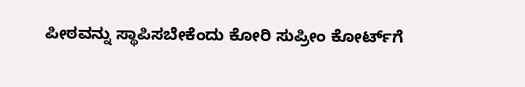ಪೀಠವನ್ನು ಸ್ಥಾಪಿಸಬೇಕೆಂದು ಕೋರಿ ಸುಪ್ರೀಂ ಕೋರ್ಟ್‌ಗೆ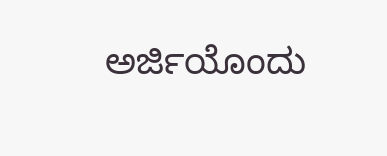ಅರ್ಜಿಯೊಂದು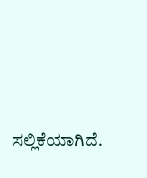ಸಲ್ಲಿಕೆಯಾಗಿದೆ.